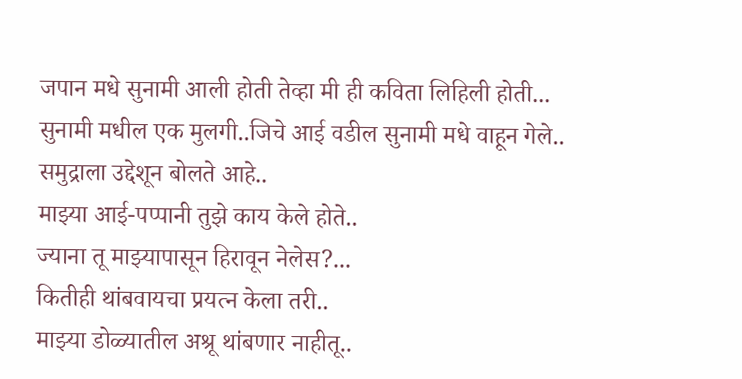जपान मधे सुनामी आली होती तेव्हा मी ही कविता लिहिली होती...
सुनामी मधील एक मुलगी..जिचे आई वडील सुनामी मधे वाहून गेले..
समुद्राला उद्देशून बोलते आहे..
माझ्या आई-पप्पानी तुझे काय केले होते..
ज्याना तू माझ्यापासून हिरावून नेलेस?...
कितीही थांबवायचा प्रयत्न केला तरी..
माझ्या डोळ्यातील अश्रू थांबणार नाहीतू..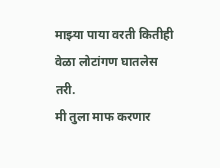माझ्या पाया वरती कितीही वेळा लोटांगण घातलेस तरी.
मी तुला माफ करणार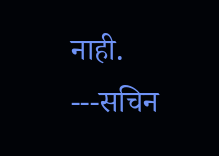नाही.
---सचिन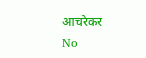आचरेकर
No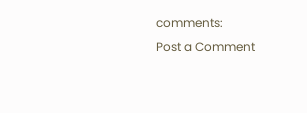comments:
Post a Comment